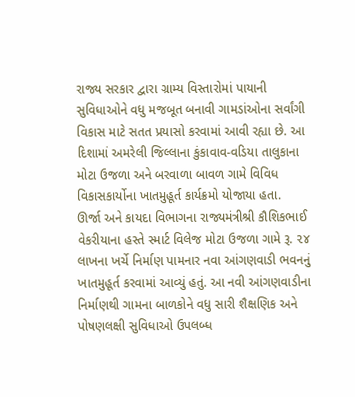રાજ્ય સરકાર દ્વારા ગ્રામ્ય વિસ્તારોમાં પાયાની સુવિધાઓને વધુ મજબૂત બનાવી ગામડાંઓના સર્વાંગી વિકાસ માટે સતત પ્રયાસો કરવામાં આવી રહ્યા છે. આ દિશામાં અમરેલી જિલ્લાના કુંકાવાવ-વડિયા તાલુકાના મોટા ઉજળા અને બરવાળા બાવળ ગામે વિવિધ વિકાસકાર્યોના ખાતમુહૂર્ત કાર્યક્રમો યોજાયા હતા.
ઊર્જા અને કાયદા વિભાગના રાજ્યમંત્રીશ્રી કૌશિકભાઈ વેકરીયાના હસ્તે સ્માર્ટ વિલેજ મોટા ઉજળા ગામે રૂ. ૨૪ લાખના ખર્ચે નિર્માણ પામનાર નવા આંગણવાડી ભવનનું ખાતમુહૂર્ત કરવામાં આવ્યું હતું. આ નવી આંગણવાડીના નિર્માણથી ગામના બાળકોને વધુ સારી શૈક્ષણિક અને પોષણલક્ષી સુવિધાઓ ઉપલબ્ધ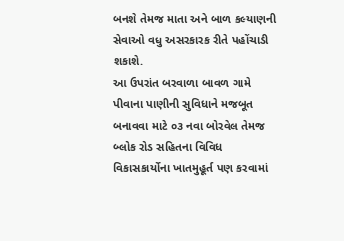બનશે તેમજ માતા અને બાળ કલ્યાણની સેવાઓ વધુ અસરકારક રીતે પહોંચાડી શકાશે.
આ ઉપરાંત બરવાળા બાવળ ગામે પીવાના પાણીની સુવિધાને મજબૂત બનાવવા માટે ૦૩ નવા બોરવેલ તેમજ બ્લોક રોડ સહિતના વિવિધ વિકાસકાર્યોના ખાતમુહૂર્ત પણ કરવામાં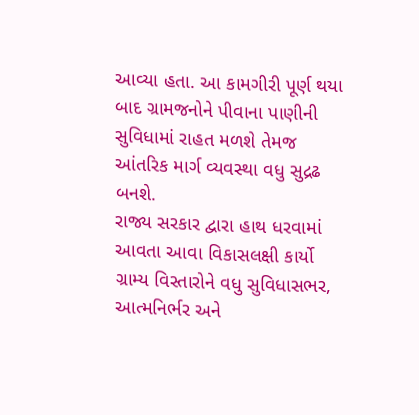આવ્યા હતા. આ કામગીરી પૂર્ણ થયા બાદ ગ્રામજનોને પીવાના પાણીની સુવિધામાં રાહત મળશે તેમજ આંતરિક માર્ગ વ્યવસ્થા વધુ સુદ્રઢ બનશે.
રાજ્ય સરકાર દ્વારા હાથ ધરવામાં આવતા આવા વિકાસલક્ષી કાર્યો ગ્રામ્ય વિસ્તારોને વધુ સુવિધાસભર, આત્મનિર્ભર અને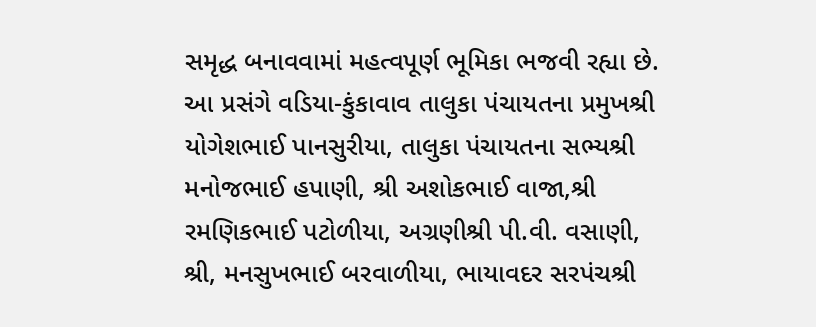સમૃદ્ધ બનાવવામાં મહત્વપૂર્ણ ભૂમિકા ભજવી રહ્યા છે.
આ પ્રસંગે વડિયા-કુંકાવાવ તાલુકા પંચાયતના પ્રમુખશ્રી યોગેશભાઈ પાનસુરીયા, તાલુકા પંચાયતના સભ્યશ્રી મનોજભાઈ હપાણી, શ્રી અશોકભાઈ વાજા,શ્રી રમણિકભાઈ પટોળીયા, અગ્રણીશ્રી પી.વી. વસાણી, શ્રી, મનસુખભાઈ બરવાળીયા, ભાયાવદર સરપંચશ્રી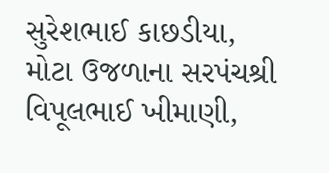સુરેશભાઈ કાછડીયા, મોટા ઉજળાના સરપંચશ્રી વિપૂલભાઈ ખીમાણી,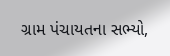ગ્રામ પંચાયતના સભ્યો,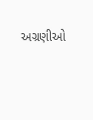અગ્રણીઓ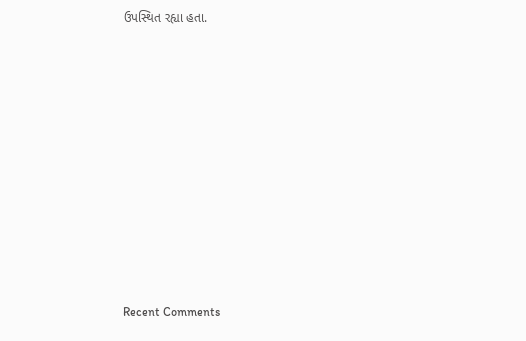ઉપસ્થિત રહ્યા હતા.














Recent Comments